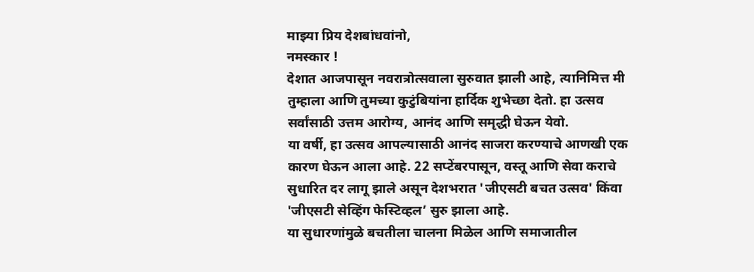माझ्या प्रिय देशबांधवांनो,
नमस्कार !
देशात आजपासून नवरात्रोत्सवाला सुरुवात झाली आहे, त्यानिमित्त मी तुम्हाला आणि तुमच्या कुटुंबियांना हार्दिक शुभेच्छा देतो. हा उत्सव सर्वांसाठी उत्तम आरोग्य, आनंद आणि समृद्धी घेऊन येवो.
या वर्षी, हा उत्सव आपल्यासाठी आनंद साजरा करण्याचे आणखी एक कारण घेऊन आला आहे. 22 सप्टेंबरपासून, वस्तू आणि सेवा कराचे सुधारित दर लागू झाले असून देशभरात 'जीएसटी बचत उत्सव' किंवा 'जीएसटी सेव्हिंग फेस्टिव्हल’ सुरु झाला आहे.
या सुधारणांमुळे बचतीला चालना मिळेल आणि समाजातील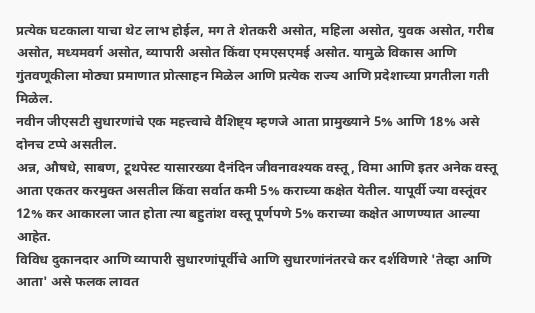प्रत्येक घटकाला याचा थेट लाभ होईल, मग ते शेतकरी असोत, महिला असोत, युवक असोत, गरीब असोत, मध्यमवर्ग असोत, व्यापारी असोत किंवा एमएसएमई असोत. यामुळे विकास आणि गुंतवणूकीला मोठ्या प्रमाणात प्रोत्साहन मिळेल आणि प्रत्येक राज्य आणि प्रदेशाच्या प्रगतीला गती मिळेल.
नवीन जीएसटी सुधारणांचे एक महत्त्वाचे वैशिष्ट्य म्हणजे आता प्रामुख्याने 5% आणि 18% असे दोनच टप्पे असतील.
अन्न, औषधे, साबण, टूथपेस्ट यासारख्या दैनंदिन जीवनावश्यक वस्तू , विमा आणि इतर अनेक वस्तू आता एकतर करमुक्त असतील किंवा सर्वात कमी 5% कराच्या कक्षेत येतील. यापूर्वी ज्या वस्तूंवर 12% कर आकारला जात होता त्या बहुतांश वस्तू पूर्णपणे 5% कराच्या कक्षेत आणण्यात आल्या आहेत.
विविध दुकानदार आणि व्यापारी सुधारणांपूर्वीचे आणि सुधारणांनंतरचे कर दर्शविणारे 'तेव्हा आणि आता' असे फलक लावत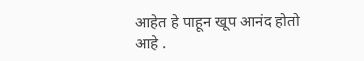आहेत हे पाहून खूप आनंद होतो आहे .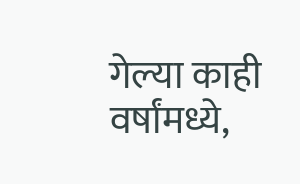गेल्या काही वर्षांमध्ये,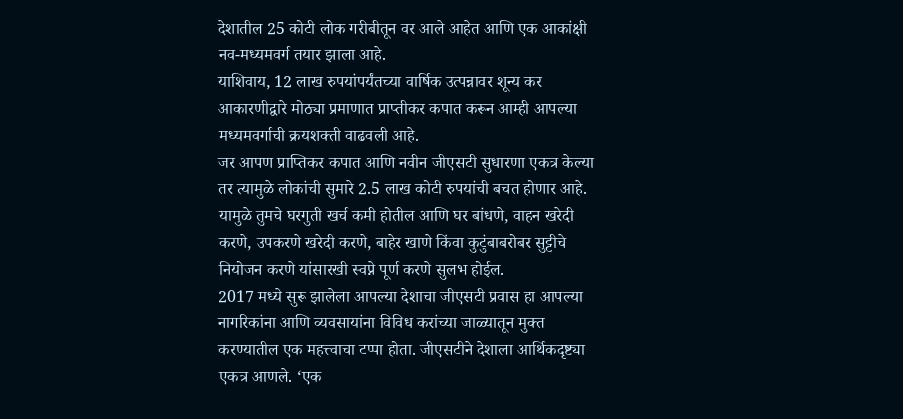देशातील 25 कोटी लोक गरीबीतून वर आले आहेत आणि एक आकांक्षी नव-मध्यमवर्ग तयार झाला आहे.
याशिवाय, 12 लाख रुपयांपर्यंतच्या वार्षिक उत्पन्नावर शून्य कर आकारणीद्वारे मोठ्या प्रमाणात प्राप्तीकर कपात करून आम्ही आपल्या मध्यमवर्गाची क्रयशक्ती वाढवली आहे.
जर आपण प्राप्तिकर कपात आणि नवीन जीएसटी सुधारणा एकत्र केल्या तर त्यामुळे लोकांची सुमारे 2.5 लाख कोटी रुपयांची बचत होणार आहे.
यामुळे तुमचे घरगुती खर्च कमी होतील आणि घर बांधणे, वाहन खरेदी करणे, उपकरणे खरेदी करणे, बाहेर खाणे किंवा कुटुंबाबरोबर सुट्टीचे नियोजन करणे यांसारखी स्वप्ने पूर्ण करणे सुलभ होईल.
2017 मध्ये सुरू झालेला आपल्या देशाचा जीएसटी प्रवास हा आपल्या नागरिकांना आणि व्यवसायांना विविध करांच्या जाळ्यातून मुक्त करण्यातील एक महत्त्वाचा टप्पा होता. जीएसटीने देशाला आर्थिकदृष्ट्या एकत्र आणले. ‘एक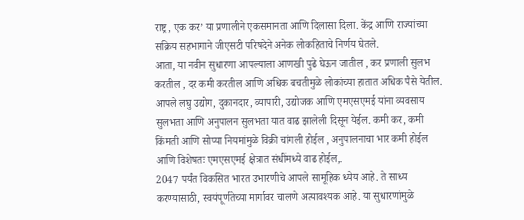राष्ट्र, एक कर’ या प्रणालीने एकसमानता आणि दिलासा दिला. केंद्र आणि राज्यांच्या सक्रिय सहभागाने जीएसटी परिषदेने अनेक लोकहिताचे निर्णय घेतले.
आता, या नवीन सुधारणा आपल्याला आणखी पुढे घेऊन जातील , कर प्रणाली सुलभ करतील , दर कमी करतील आणि अधिक बचतीमुळे लोकांच्या हातात अधिक पैसे येतील.
आपले लघु उद्योग, दुकानदार, व्यापारी, उद्योजक आणि एमएसएमई यांना व्यवसाय सुलभता आणि अनुपालन सुलभता यात वाढ झालेली दिसून येईल. कमी कर, कमी किंमती आणि सोप्या नियमांमुळे विक्री चांगली होईल , अनुपालनाचा भार कमी होईल आणि विशेषतः एमएसएमई क्षेत्रात संधींमध्ये वाढ होईल,.
2047 पर्यंत विकसित भारत उभारणीचे आपले सामूहिक ध्येय आहे. ते साध्य करण्यासाठी, स्वयंपूर्णतेच्या मार्गावर चालणे अत्यावश्यक आहे. या सुधारणांमुळे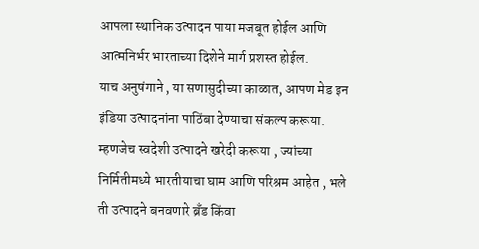आपला स्थानिक उत्पादन पाया मजबूत होईल आणि आत्मनिर्भर भारताच्या दिशेने मार्ग प्रशस्त होईल.
याच अनुषंगाने , या सणासुदीच्या काळात, आपण मेड इन इंडिया उत्पादनांना पाठिंबा देण्याचा संकल्प करूया. म्हणजेच स्वदेशी उत्पादने खरेदी करूया , ज्यांच्या निर्मितीमध्ये भारतीयाचा घाम आणि परिश्रम आहेत , भले ती उत्पादने बनवणारे ब्रँड किंवा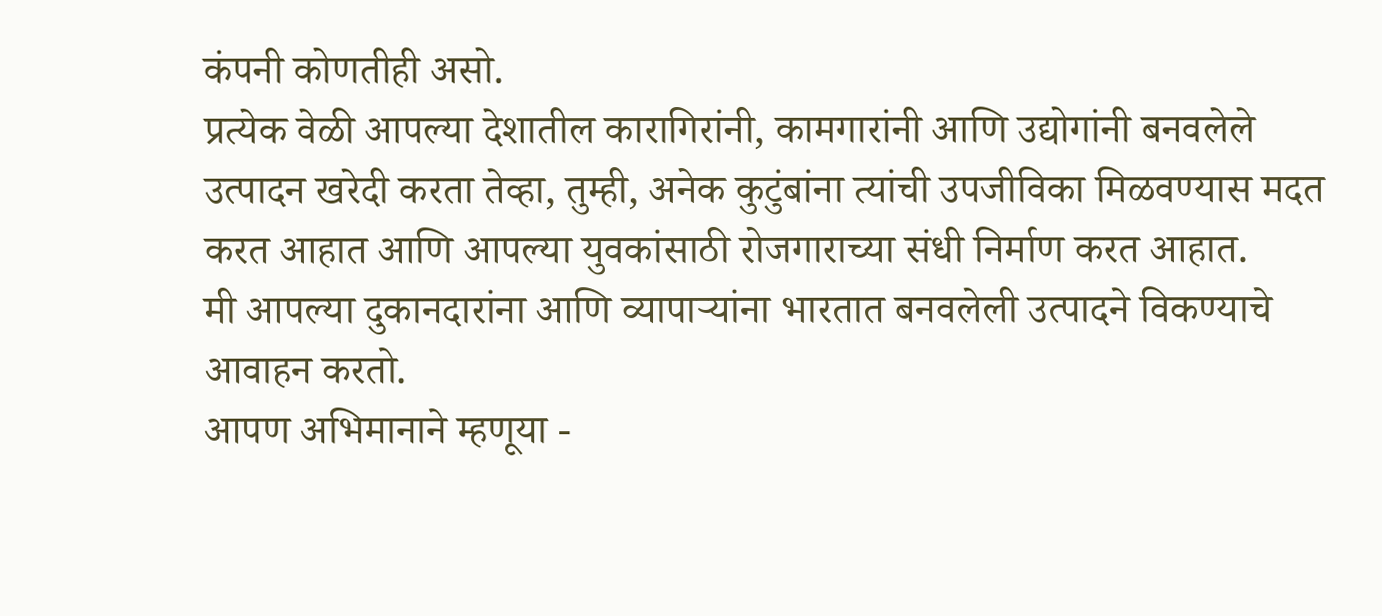कंपनी कोणतीही असो.
प्रत्येक वेळी आपल्या देशातील कारागिरांनी, कामगारांनी आणि उद्योगांनी बनवलेले उत्पादन खरेदी करता तेव्हा, तुम्ही, अनेक कुटुंबांना त्यांची उपजीविका मिळवण्यास मदत करत आहात आणि आपल्या युवकांसाठी रोजगाराच्या संधी निर्माण करत आहात.
मी आपल्या दुकानदारांना आणि व्यापाऱ्यांना भारतात बनवलेली उत्पादने विकण्याचे आवाहन करतो.
आपण अभिमानाने म्हणूया -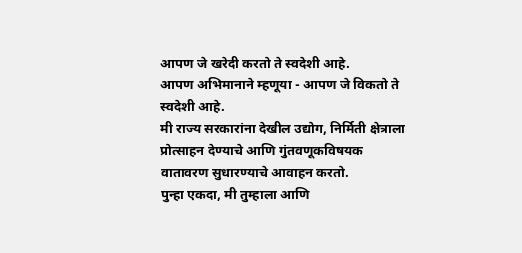आपण जे खरेदी करतो ते स्वदेशी आहे.
आपण अभिमानाने म्हणूया - आपण जे विकतो ते स्वदेशी आहे.
मी राज्य सरकारांना देखील उद्योग, निर्मिती क्षेत्राला प्रोत्साहन देण्याचे आणि गुंतवणूकविषयक वातावरण सुधारण्याचे आवाहन करतो.
पुन्हा एकदा, मी तुम्हाला आणि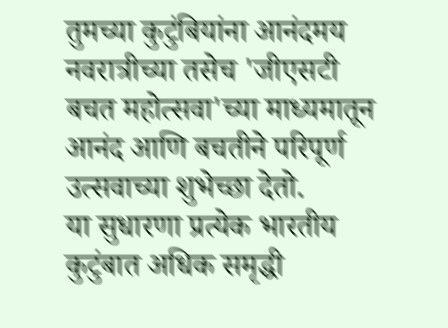तुमच्या कुटुंबियांना आनंदमय नवरात्रीच्या तसेच 'जीएसटी बचत महोत्सवा'च्या माध्यमातून आनंद आणि बचतीने परिपूर्ण उत्सवाच्या शुभेच्छा देतो.
या सुधारणा प्रत्येक भारतीय कुटुंबात अधिक समृद्धी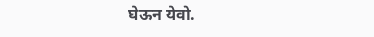घेऊन येवो.